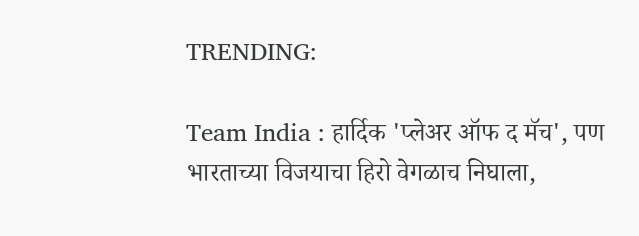TRENDING:

Team India : हार्दिक 'प्लेअर ऑफ द मॅच', पण भारताच्या विजयाचा हिरो वेगळाच निघाला,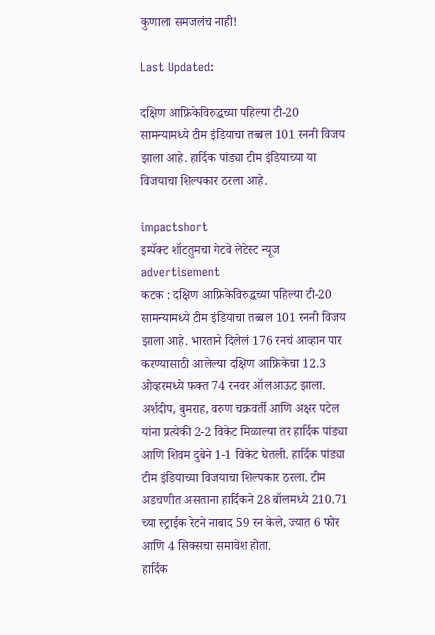कुणाला समजलंच नाही!

Last Updated:

दक्षिण आफ्रिकेविरुद्धच्या पहिल्या टी-20 सामन्यामध्ये टीम इंडियाचा तब्बल 101 रननी विजय झाला आहे. हार्दिक पांड्या टीम इंडियाच्या या विजयाचा शिल्पकार ठरला आहे.

impactshort
इम्पॅक्ट शॉटतुमचा गेटवे लेटेस्ट न्यूज
advertisement
कटक : दक्षिण आफ्रिकेविरुद्धच्या पहिल्या टी-20 सामन्यामध्ये टीम इंडियाचा तब्बल 101 रननी विजय झाला आहे. भारताने दिलेलं 176 रनचं आव्हान पार करण्यासाठी आलेल्या दक्षिण आफ्रिकेचा 12.3 ओव्हरमध्ये फक्त 74 रनवर ऑलआऊट झाला. अर्शदीप, बुमराह, वरुण चक्रवर्ती आणि अक्षर पटेल यांना प्रत्येकी 2-2 विकेट मिळाल्या तर हार्दिक पांड्या आणि शिवम दुबेने 1-1 विकेट घेतली. हार्दिक पांड्या टीम इंडियाच्या विजयाचा शिल्पकार ठरला. टीम अडचणीत असताना हार्दिकने 28 बॉलमध्ये 210.71 च्या स्ट्राईक रेटने नाबाद 59 रन केले, ज्यात 6 फोर आणि 4 सिक्सचा समावेश होता.
हार्दिक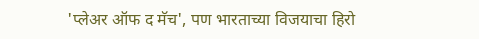'प्लेअर ऑफ द मॅच', पण भारताच्या विजयाचा हिरो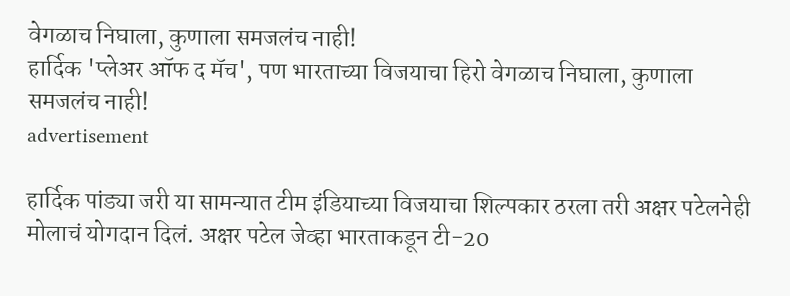वेगळाच निघाला, कुणाला समजलंच नाही!
हार्दिक 'प्लेअर ऑफ द मॅच', पण भारताच्या विजयाचा हिरो वेगळाच निघाला, कुणाला समजलंच नाही!
advertisement

हार्दिक पांड्या जरी या सामन्यात टीम इंडियाच्या विजयाचा शिल्पकार ठरला तरी अक्षर पटेलनेही मोलाचं योगदान दिलं. अक्षर पटेल जेव्हा भारताकडून टी-20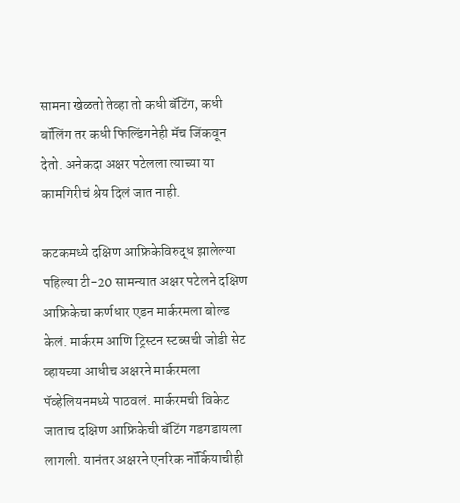सामना खेळतो तेव्हा तो कधी बॅटिंग, कधी बॉलिंग तर कधी फिल्डिंगनेही मॅच जिंकवून देतो. अनेकदा अक्षर पटेलला त्याच्या या कामगिरीचं श्रेय दिलं जात नाही.

कटकमध्ये दक्षिण आफ्रिकेविरुद्ध झालेल्या पहिल्या टी-20 सामन्यात अक्षर पटेलने दक्षिण आफ्रिकेचा कर्णधार एडन मार्करमला बोल्ड केलं. मार्करम आणि ट्रिस्टन स्टब्सची जोडी सेट व्हायच्या आधीच अक्षरने मार्करमला पॅव्हेलियनमध्ये पाठवलं. मार्करमची विकेट जाताच दक्षिण आफ्रिकेची बॅटिंग गडगडायला लागली. यानंतर अक्षरने एनरिक नॉर्कियाचीही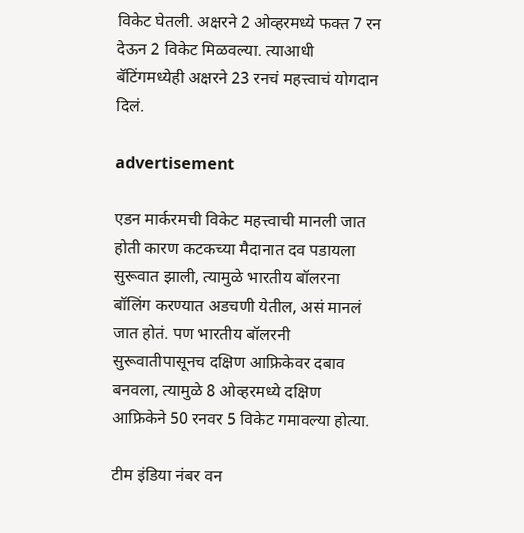विकेट घेतली. अक्षरने 2 ओव्हरमध्ये फक्त 7 रन देऊन 2 विकेट मिळवल्या. त्याआधी बॅटिंगमध्येही अक्षरने 23 रनचं महत्त्वाचं योगदान दिलं.

advertisement

एडन मार्करमची विकेट महत्त्वाची मानली जात होती कारण कटकच्या मैदानात दव पडायला सुरूवात झाली, त्यामुळे भारतीय बॉलरना बॉलिंग करण्यात अडचणी येतील, असं मानलं जात होतं. पण भारतीय बॉलरनी सुरूवातीपासूनच दक्षिण आफ्रिकेवर दबाव बनवला, त्यामुळे 8 ओव्हरमध्ये दक्षिण आफ्रिकेने 50 रनवर 5 विकेट गमावल्या होत्या.

टीम इंडिया नंबर वन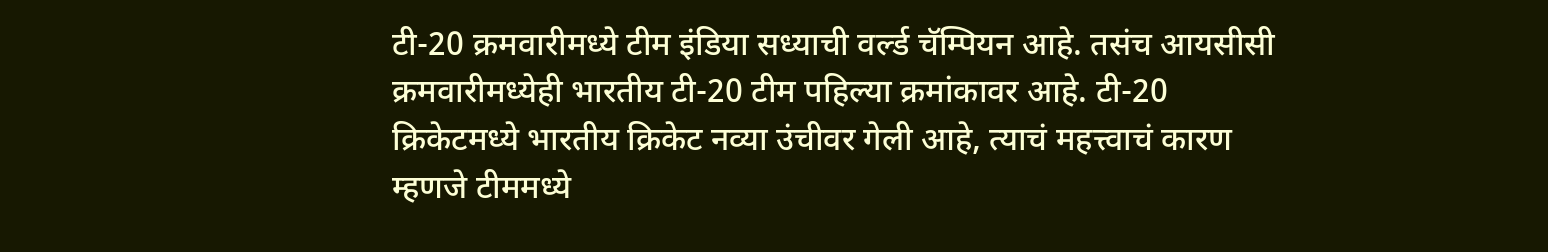टी-20 क्रमवारीमध्ये टीम इंडिया सध्याची वर्ल्ड चॅम्पियन आहे. तसंच आयसीसी क्रमवारीमध्येही भारतीय टी-20 टीम पहिल्या क्रमांकावर आहे. टी-20 क्रिकेटमध्ये भारतीय क्रिकेट नव्या उंचीवर गेली आहे, त्याचं महत्त्वाचं कारण म्हणजे टीममध्ये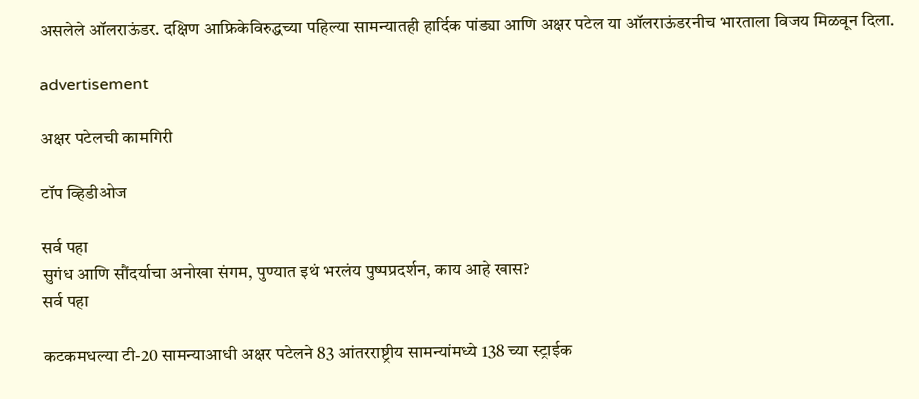असलेले ऑलराऊंडर. दक्षिण आफ्रिकेविरुद्धच्या पहिल्या सामन्यातही हार्दिक पांड्या आणि अक्षर पटेल या ऑलराऊंडरनीच भारताला विजय मिळवून दिला.

advertisement

अक्षर पटेलची कामगिरी

टॉप व्हिडीओज

सर्व पहा
सुगंध आणि सौंदर्याचा अनोखा संगम, पुण्यात इथं भरलंय पुष्पप्रदर्शन, काय आहे खास?
सर्व पहा

कटकमधल्या टी-20 सामन्याआधी अक्षर पटेलने 83 आंतरराष्ट्रीय सामन्यांमध्ये 138 च्या स्ट्राईक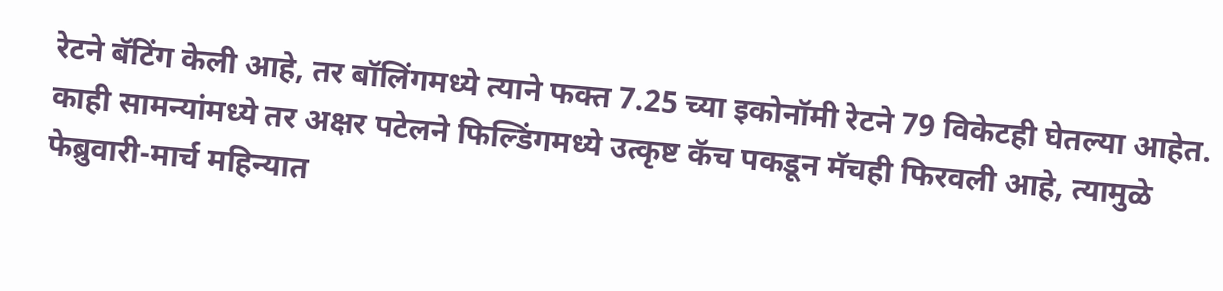रेटने बॅटिंग केली आहे, तर बॉलिंगमध्ये त्याने फक्त 7.25 च्या इकोनॉमी रेटने 79 विकेटही घेतल्या आहेत. काही सामन्यांमध्ये तर अक्षर पटेलने फिल्डिंगमध्ये उत्कृष्ट कॅच पकडून मॅचही फिरवली आहे, त्यामुळे फेब्रुवारी-मार्च महिन्यात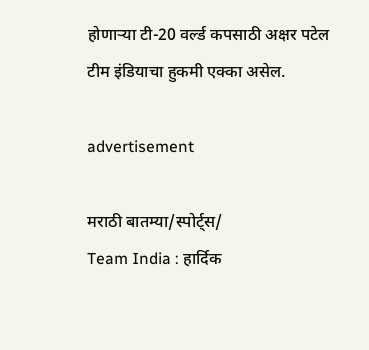होणाऱ्या टी-20 वर्ल्ड कपसाठी अक्षर पटेल टीम इंडियाचा हुकमी एक्का असेल.

advertisement

मराठी बातम्या/स्पोर्ट्स/
Team India : हार्दिक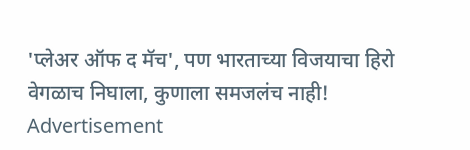'प्लेअर ऑफ द मॅच', पण भारताच्या विजयाचा हिरो वेगळाच निघाला, कुणाला समजलंच नाही!
Advertisement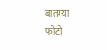बातम्या
फोटो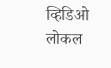व्हिडिओ
लोकल